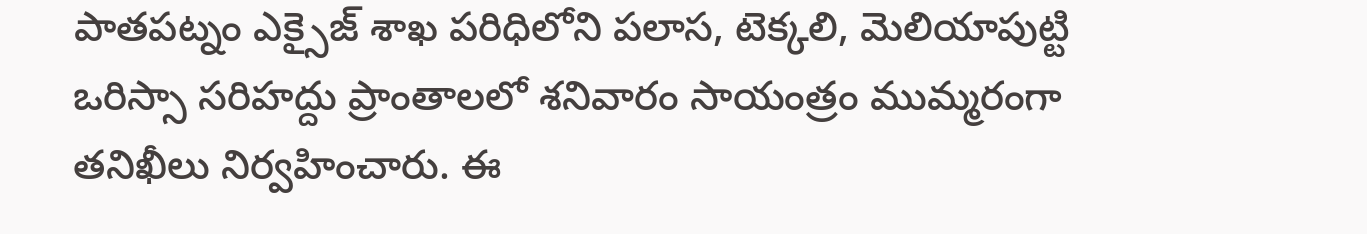పాతపట్నం ఎక్సైజ్ శాఖ పరిధిలోని పలాస, టెక్కలి, మెలియాపుట్టి ఒరిస్సా సరిహద్దు ప్రాంతాలలో శనివారం సాయంత్రం ముమ్మరంగా తనిఖీలు నిర్వహించారు. ఈ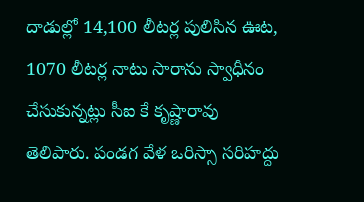దాడుల్లో 14,100 లీటర్ల పులిసిన ఊట, 1070 లీటర్ల నాటు సారాను స్వాధీనం చేసుకున్నట్లు సీఐ కే కృష్ణారావు తెలిపారు. పండగ వేళ ఒరిస్సా సరిహద్దు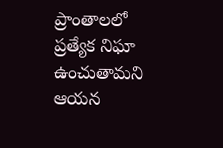ప్రాంతాలలో ప్రత్యేక నిఘా ఉంచుతామని ఆయన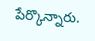పేర్కొన్నారు.